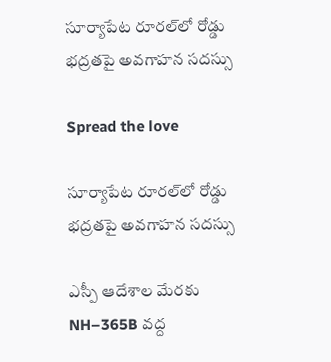సూర్యాపేట రూరల్‌లో రోడ్డు భద్రతపై అవగాహన సదస్సు

Spread the love

సూర్యాపేట రూరల్‌లో రోడ్డు భద్రతపై అవగాహన సదస్సు

ఎస్పీ ఆదేశాల మేరకు NH–365B వద్ద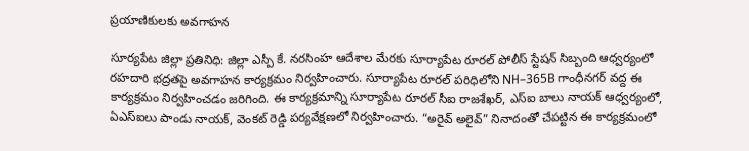ప్రయాణికులకు అవగాహన

సూర్యపేట జిల్లా ప్రతినిధి: జిల్లా ఎస్పీ కే. నరసింహ ఆదేశాల మేరకు సూర్యాపేట రూరల్ పోలీస్ స్టేషన్ సిబ్బంది ఆధ్వర్యంలో రహదారి భద్రతపై అవగాహన కార్యక్రమం నిర్వహించారు. సూర్యాపేట రూరల్ పరిధిలోని NH–365B గాంధీనగర్ వద్ద ఈ కార్యక్రమం నిర్వహించడం జరిగింది. ఈ కార్యక్రమాన్ని సూర్యాపేట రూరల్ సీఐ రాజశేఖర్, ఎస్‌ఐ బాలు నాయక్ ఆధ్వర్యంలో, ఏఎస్‌ఐలు పాండు నాయక్, వెంకట్ రెడ్డి పర్యవేక్షణలో నిర్వహించారు. “అరైవ్ అలైవ్” నినాదంతో చేపట్టిన ఈ కార్యక్రమంలో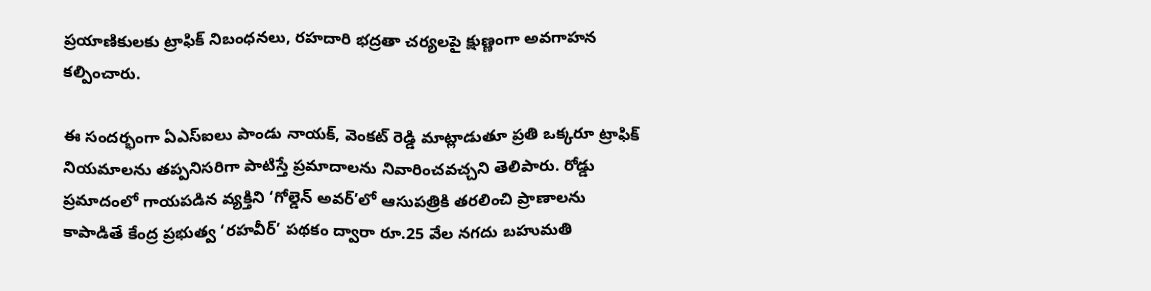ప్రయాణికులకు ట్రాఫిక్ నిబంధనలు, రహదారి భద్రతా చర్యలపై క్షుణ్ణంగా అవగాహన కల్పించారు.

ఈ సందర్భంగా ఏఎస్‌ఐలు పాండు నాయక్, వెంకట్ రెడ్డి మాట్లాడుతూ ప్రతి ఒక్కరూ ట్రాఫిక్ నియమాలను తప్పనిసరిగా పాటిస్తే ప్రమాదాలను నివారించవచ్చని తెలిపారు. రోడ్డు ప్రమాదంలో గాయపడిన వ్యక్తిని ‘గోల్డెన్ అవర్’లో ఆసుపత్రికి తరలించి ప్రాణాలను కాపాడితే కేంద్ర ప్రభుత్వ ‘రహవీర్’ పథకం ద్వారా రూ.25 వేల నగదు బహుమతి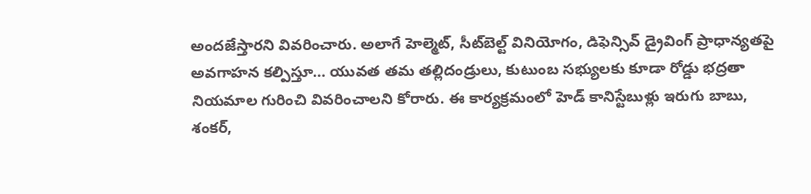అందజేస్తారని వివరించారు. అలాగే హెల్మెట్, సీట్‌బెల్ట్ వినియోగం, డిఫెన్సివ్ డ్రైవింగ్ ప్రాధాన్యతపై అవగాహన కల్పిస్తూ… యువత తమ తల్లిదండ్రులు, కుటుంబ సభ్యులకు కూడా రోడ్డు భద్రతా నియమాల గురించి వివరించాలని కోరారు. ఈ కార్యక్రమంలో హెడ్ కానిస్టేబుళ్లు ఇరుగు బాబు, శంకర్,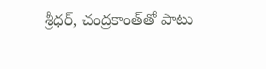శ్రీధర్, చంద్రకాంత్‌తో పాటు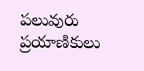పలువురు ప్రయాణికులు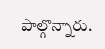పాల్గొన్నారు.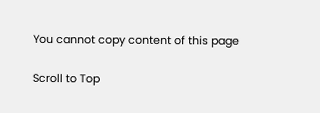You cannot copy content of this page

Scroll to Top